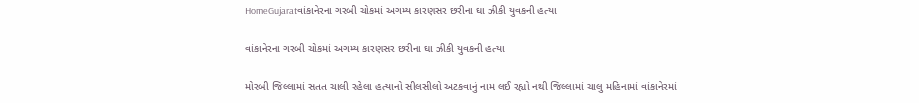HomeGujaratવાંકાનેરના ગરબી ચોકમાં અગમ્ય કારણસર છરીના ઘા ઝીકી યુવકની હત્યા

વાંકાનેરના ગરબી ચોકમાં અગમ્ય કારણસર છરીના ઘા ઝીકી યુવકની હત્યા

મોરબી જિલ્લામાં સતત ચાલી રહેલા હત્યાનો સીલસીલો અટકવાનું નામ લઈ રહ્યો નથી જિલ્લામાં ચાલુ મહિનામાં વાંકાનેરમાં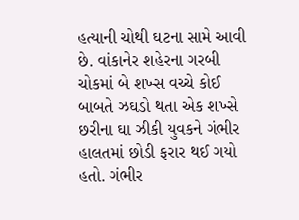હત્યાની ચોથી ઘટના સામે આવી છે. વાંકાનેર શહેરના ગરબી ચોકમાં બે શખ્સ વચ્ચે કોઈ બાબતે ઝઘડો થતા એક શખ્સે છરીના ઘા ઝીકી યુવકને ગંભીર હાલતમાં છોડી ફરાર થઈ ગયો હતો. ગંભીર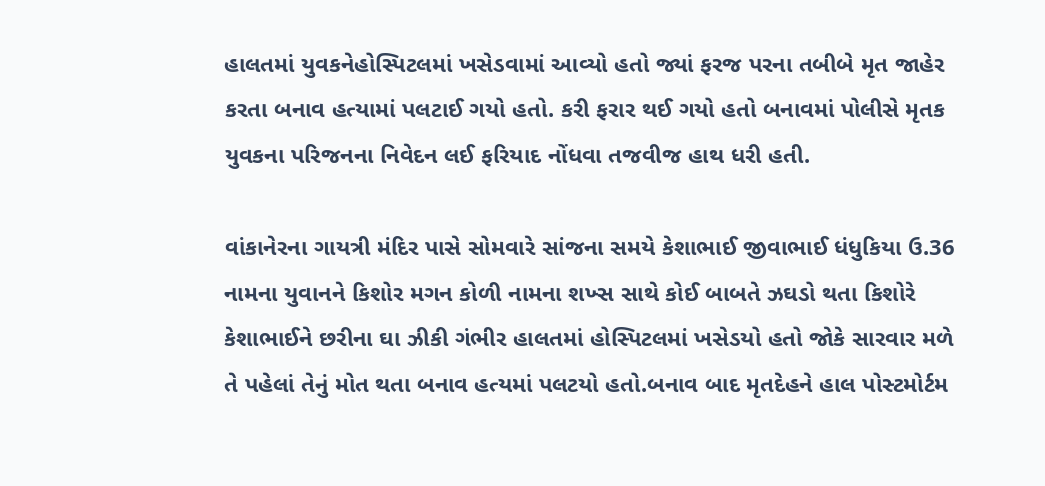હાલતમાં યુવકનેહોસ્પિટલમાં ખસેડવામાં આવ્યો હતો જ્યાં ફરજ પરના તબીબે મૃત જાહેર કરતા બનાવ હત્યામાં પલટાઈ ગયો હતો. કરી ફરાર થઈ ગયો હતો બનાવમાં પોલીસે મૃતક યુવકના પરિજનના નિવેદન લઈ ફરિયાદ નોંધવા તજવીજ હાથ ધરી હતી.

વાંકાનેરના ગાયત્રી મંદિર પાસે સોમવારે સાંજના સમયે કેશાભાઈ જીવાભાઈ ધંધુકિયા ઉ.36 નામના યુવાનને કિશોર મગન કોળી નામના શખ્સ સાથે કોઈ બાબતે ઝઘડો થતા કિશોરે કેશાભાઈને છરીના ઘા ઝીકી ગંભીર હાલતમાં હોસ્પિટલમાં ખસેડયો હતો જોકે સારવાર મળે તે પહેલાં તેનું મોત થતા બનાવ હત્યમાં પલટયો હતો.બનાવ બાદ મૃતદેહને હાલ પોસ્ટમોર્ટમ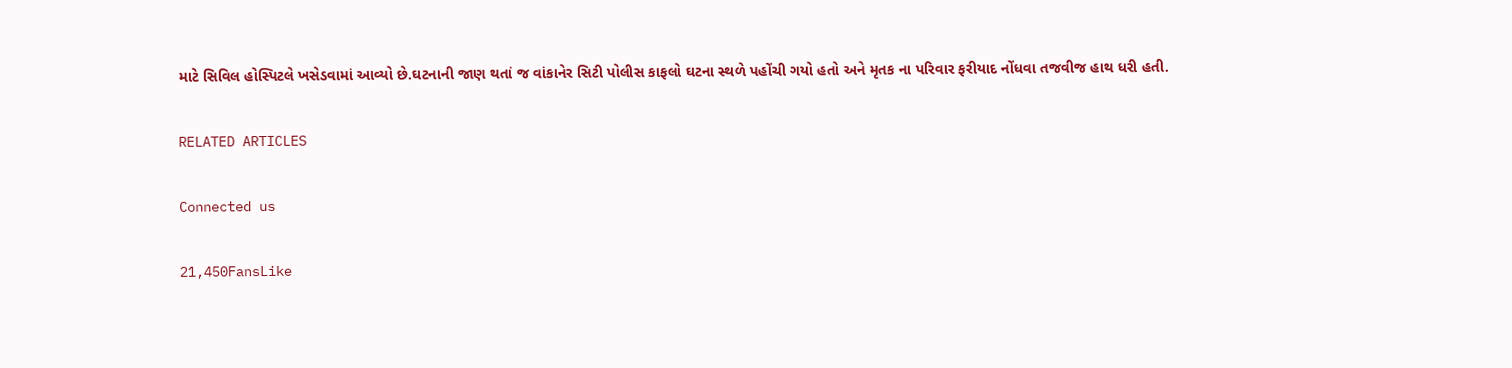માટે સિવિલ હોસ્પિટલે ખસેડવામાં આવ્યો છે.ઘટનાની જાણ થતાં જ વાંકાનેર સિટી પોલીસ કાફલો ઘટના સ્થળે પહોંચી ગયો હતો અને મૃતક ના પરિવાર ફરીયાદ નોંધવા તજવીજ હાથ ધરી હતી.

RELATED ARTICLES

Connected us

21,450FansLike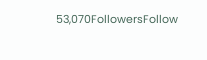53,070FollowersFollow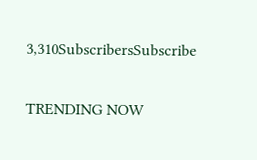3,310SubscribersSubscribe

TRENDING NOW